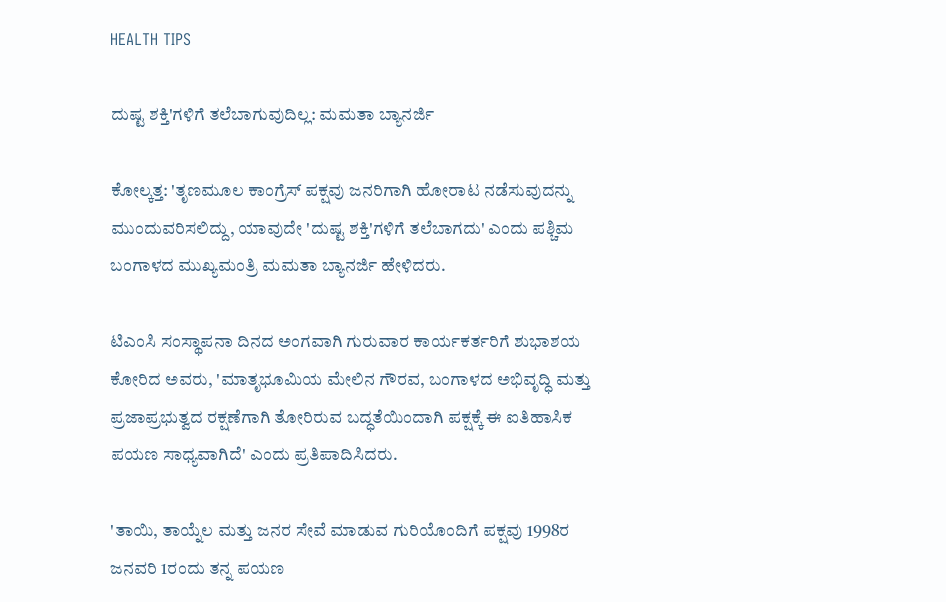HEALTH TIPS

ದುಷ್ಟ ಶಕ್ತಿ'ಗಳಿಗೆ ತಲೆಬಾಗುವುದಿಲ್ಲ: ಮಮತಾ ಬ್ಯಾನರ್ಜಿ

ಕೋಲ್ಕತ್ತ: 'ತೃಣಮೂಲ ಕಾಂಗ್ರೆಸ್ ಪಕ್ಷವು ಜನರಿಗಾಗಿ ಹೋರಾಟ ನಡೆಸುವುದನ್ನು ಮುಂದುವರಿಸಲಿದ್ದು, ಯಾವುದೇ 'ದುಷ್ಟ ಶಕ್ತಿ'ಗಳಿಗೆ ತಲೆಬಾಗದು' ಎಂದು ಪಶ್ಚಿಮ ಬಂಗಾಳದ ಮುಖ್ಯಮಂತ್ರಿ ಮಮತಾ ಬ್ಯಾನರ್ಜಿ ಹೇಳಿದರು.

ಟಿಎಂಸಿ ಸಂಸ್ಥಾಪನಾ ದಿನದ ಅಂಗವಾಗಿ ಗುರುವಾರ ಕಾರ್ಯಕರ್ತರಿಗೆ ಶುಭಾಶಯ ಕೋರಿದ ಅವರು, 'ಮಾತೃಭೂಮಿಯ ಮೇಲಿನ ಗೌರವ, ಬಂಗಾಳದ ಅಭಿವೃದ್ಧಿ ಮತ್ತು ಪ್ರಜಾಪ್ರಭುತ್ವದ ರಕ್ಷಣೆಗಾಗಿ ತೋರಿರುವ ಬದ್ಧತೆಯಿಂದಾಗಿ ಪಕ್ಷಕ್ಕೆ ಈ ಐತಿಹಾಸಿಕ ಪಯಣ ಸಾಧ್ಯವಾಗಿದೆ' ಎಂದು ಪ‍್ರತಿ‍ಪಾದಿಸಿದರು.

'ತಾಯಿ, ತಾಯ್ನೆಲ ಮತ್ತು ಜನರ ಸೇವೆ ಮಾಡುವ ಗುರಿಯೊಂದಿಗೆ ಪಕ್ಷವು 1998ರ ಜನವರಿ 1ರಂದು ತನ್ನ ಪಯಣ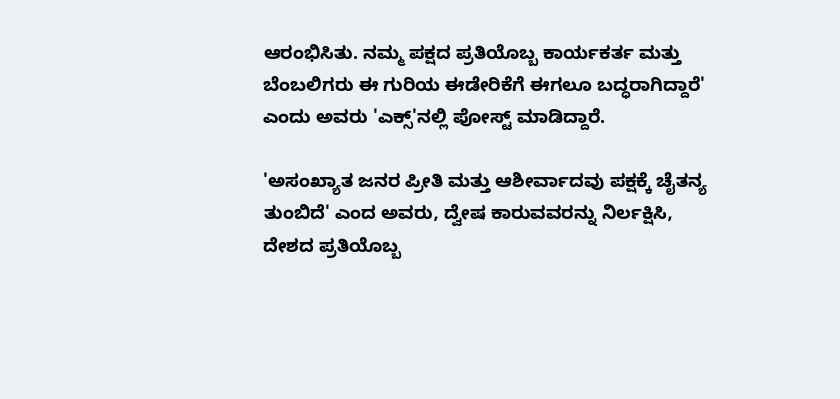ಆರಂಭಿಸಿತು. ನಮ್ಮ ಪಕ್ಷದ ಪ್ರತಿಯೊಬ್ಬ ಕಾರ್ಯಕರ್ತ ಮತ್ತು ಬೆಂಬಲಿಗರು ಈ ಗುರಿಯ ಈಡೇರಿಕೆಗೆ ಈಗಲೂ ಬದ್ಧರಾಗಿದ್ದಾರೆ' ಎಂದು ಅವರು 'ಎಕ್ಸ್‌'ನಲ್ಲಿ ಪೋಸ್ಟ್‌ ಮಾಡಿದ್ದಾರೆ.

'ಅಸಂಖ್ಯಾತ ಜನರ ಪ್ರೀತಿ ಮತ್ತು ಆಶೀರ್ವಾದವು ಪಕ್ಷಕ್ಕೆ ಚೈತನ್ಯ ತುಂಬಿದೆ' ಎಂದ ಅವರು, ದ್ವೇಷ ಕಾರುವವರನ್ನು ನಿರ್ಲಕ್ಷಿಸಿ, ದೇಶದ ಪ್ರತಿಯೊಬ್ಬ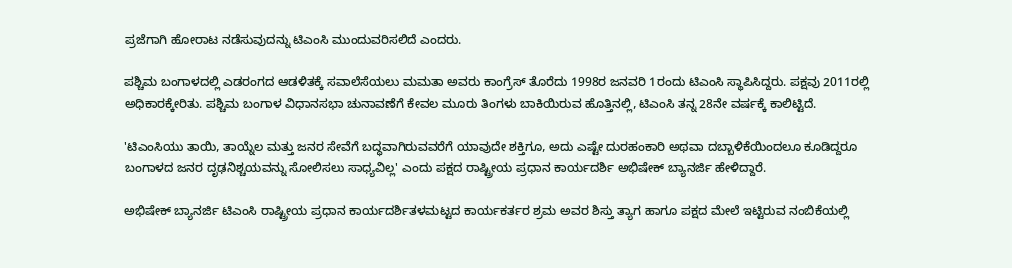ಪ್ರಜೆಗಾಗಿ ಹೋರಾಟ ನಡೆಸುವುದನ್ನು ಟಿಎಂಸಿ ಮುಂದುವರಿಸಲಿದೆ ಎಂದರು.

ಪಶ್ಚಿಮ ಬಂಗಾಳದಲ್ಲಿ ಎಡರಂಗದ ಆಡಳಿತಕ್ಕೆ ಸವಾಲೆಸೆಯಲು ಮಮತಾ ಅವರು ಕಾಂಗ್ರೆಸ್‌ ತೊರೆದು 1998ರ ಜನವರಿ 1ರಂದು ಟಿಎಂಸಿ ಸ್ಥಾಪಿಸಿದ್ದರು. ಪಕ್ಷವು 2011ರಲ್ಲಿ ಅಧಿಕಾರಕ್ಕೇರಿತು. ಪಶ್ಚಿಮ ಬಂಗಾಳ ವಿಧಾನಸಭಾ ಚುನಾವಣೆಗೆ ಕೇವಲ ಮೂರು ತಿಂಗಳು ಬಾಕಿಯಿರುವ ಹೊತ್ತಿನಲ್ಲಿ, ಟಿಎಂಸಿ ತನ್ನ 28ನೇ ವರ್ಷಕ್ಕೆ ಕಾಲಿಟ್ಟಿದೆ.

'ಟಿಎಂಸಿಯು ತಾಯಿ, ತಾಯ್ನೆಲ ಮತ್ತು ಜನರ ಸೇವೆಗೆ ಬದ್ಧವಾಗಿರುವವರೆಗೆ ಯಾವುದೇ ಶಕ್ತಿಗೂ, ಅದು ಎಷ್ಟೇ ದುರಹಂಕಾರಿ ಅಥವಾ ದಬ್ಬಾಳಿಕೆಯಿಂದಲೂ ಕೂಡಿದ್ದರೂ ಬಂಗಾಳದ ಜನರ ದೃಢನಿಶ್ಚಯವನ್ನು ಸೋಲಿಸಲು ಸಾಧ್ಯವಿಲ್ಲ' ಎಂದು ಪಕ್ಷದ ರಾಷ್ಟ್ರೀಯ ಪ್ರಧಾನ ಕಾರ್ಯದರ್ಶಿ ಅಭಿಷೇಕ್‌ ಬ್ಯಾನರ್ಜಿ ಹೇಳಿದ್ದಾರೆ.

ಅಭಿಷೇಕ್‌ ಬ್ಯಾನರ್ಜಿ ಟಿಎಂಸಿ ರಾಷ್ಟ್ರೀಯ ಪ್ರಧಾನ ಕಾರ್ಯದರ್ಶಿತಳಮಟ್ಟದ ಕಾರ್ಯಕರ್ತರ ಶ್ರಮ ಅವರ ಶಿಸ್ತು ತ್ಯಾಗ ಹಾಗೂ ಪಕ್ಷದ ಮೇಲೆ ಇಟ್ಟಿರುವ ನಂಬಿಕೆಯಲ್ಲಿ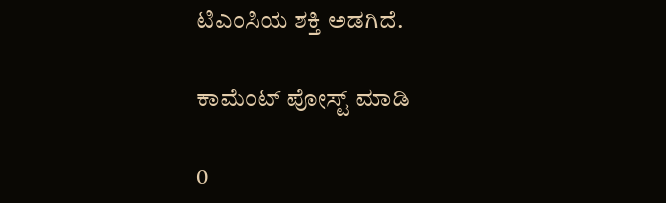ಟಿಎಂಸಿಯ ಶಕ್ತಿ ಅಡಗಿದೆ.

ಕಾಮೆಂಟ್‌‌ ಪೋಸ್ಟ್‌ ಮಾಡಿ

0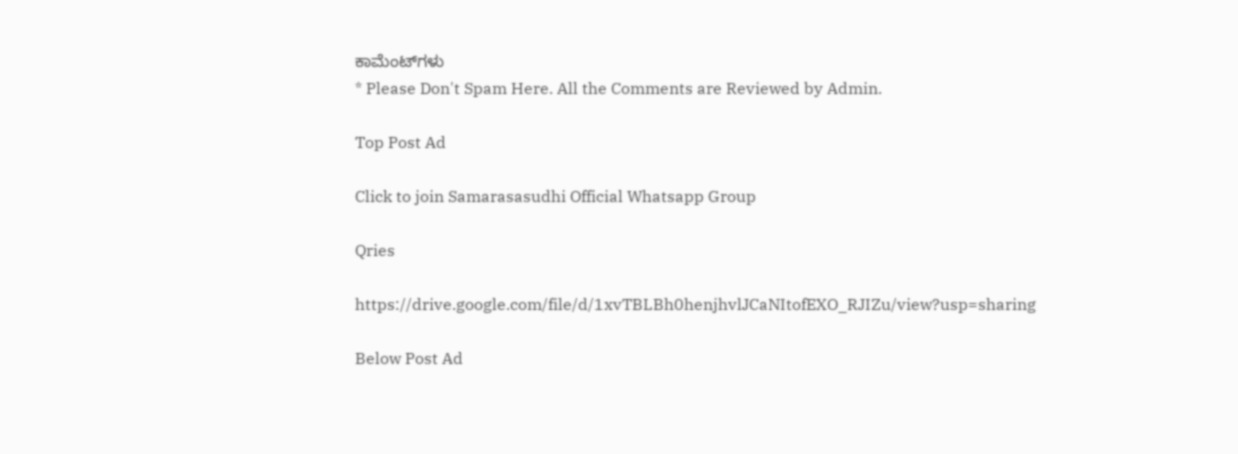ಕಾಮೆಂಟ್‌ಗಳು
* Please Don't Spam Here. All the Comments are Reviewed by Admin.

Top Post Ad

Click to join Samarasasudhi Official Whatsapp Group

Qries

https://drive.google.com/file/d/1xvTBLBh0henjhvlJCaNItofEXO_RJIZu/view?usp=sharing

Below Post Ad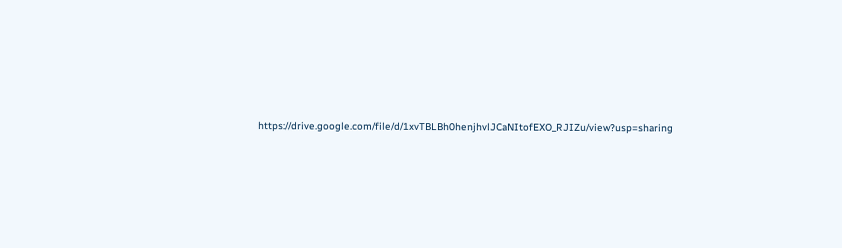https://drive.google.com/file/d/1xvTBLBh0henjhvlJCaNItofEXO_RJIZu/view?usp=sharing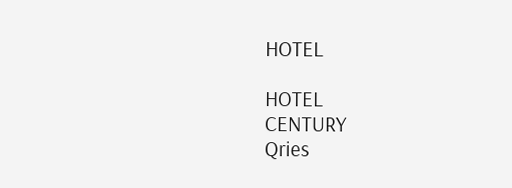HOTEL

HOTEL
CENTURY
Qries